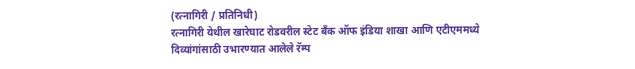(रत्नागिरी / प्रतिनिधी)
रत्नागिरी येथील खारेघाट रोडवरील स्टेट बँक ऑफ इंडिया शाखा आणि एटीएममध्ये दिव्यांगांसाठी उभारण्यात आलेले रॅम्प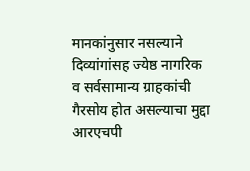मानकांनुसार नसल्याने दिव्यांगांसह ज्येष्ठ नागरिक व सर्वसामान्य ग्राहकांची गैरसोय होत असल्याचा मुद्दा आरएचपी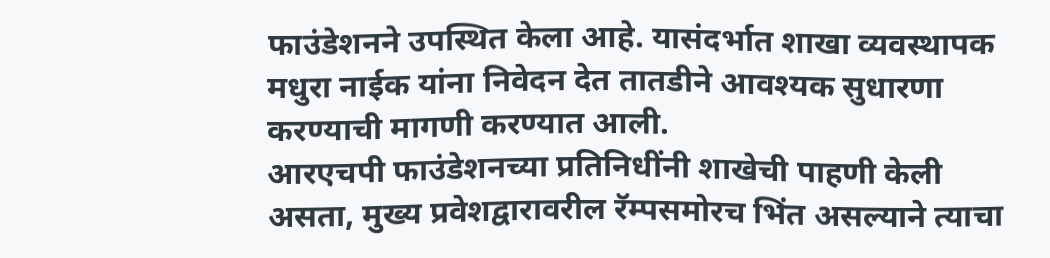फाउंडेशनने उपस्थित केला आहे. यासंदर्भात शाखा व्यवस्थापक मधुरा नाईक यांना निवेदन देत तातडीने आवश्यक सुधारणा करण्याची मागणी करण्यात आली.
आरएचपी फाउंडेशनच्या प्रतिनिधींनी शाखेची पाहणी केली असता, मुख्य प्रवेशद्वारावरील रॅम्पसमोरच भिंत असल्याने त्याचा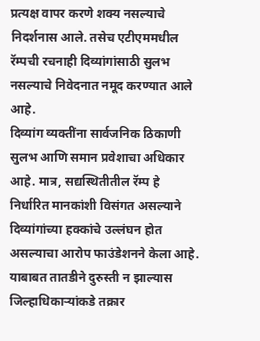प्रत्यक्ष वापर करणे शक्य नसल्याचे निदर्शनास आले. तसेच एटीएममधील रॅम्पची रचनाही दिव्यांगांसाठी सुलभ नसल्याचे निवेदनात नमूद करण्यात आले आहे.
दिव्यांग व्यक्तींना सार्वजनिक ठिकाणी सुलभ आणि समान प्रवेशाचा अधिकार आहे. मात्र, सद्यस्थितीतील रॅम्प हे निर्धारित मानकांशी विसंगत असल्याने दिव्यांगांच्या हक्कांचे उल्लंघन होत असल्याचा आरोप फाउंडेशनने केला आहे. याबाबत तातडीने दुरुस्ती न झाल्यास जिल्हाधिकाऱ्यांकडे तक्रार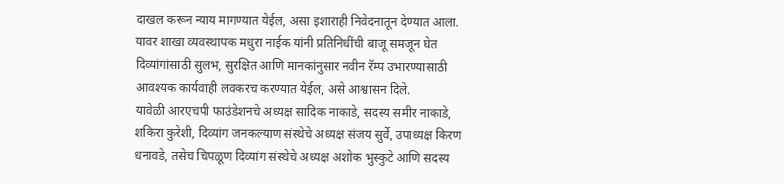दाखल करून न्याय मागण्यात येईल, असा इशाराही निवेदनातून देण्यात आला. यावर शाखा व्यवस्थापक मधुरा नाईक यांनी प्रतिनिधींची बाजू समजून घेत दिव्यांगांसाठी सुलभ, सुरक्षित आणि मानकांनुसार नवीन रॅम्प उभारण्यासाठी आवश्यक कार्यवाही लवकरच करण्यात येईल, असे आश्वासन दिले.
यावेळी आरएचपी फाउंडेशनचे अध्यक्ष सादिक नाकाडे, सदस्य समीर नाकाडे, शकिरा कुरेशी, दिव्यांग जनकल्याण संस्थेचे अध्यक्ष संजय सुर्वे, उपाध्यक्ष किरण धनावडे, तसेच चिपळूण दिव्यांग संस्थेचे अध्यक्ष अशोक भुस्कुटे आणि सदस्य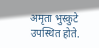अमृता भुस्कुटे उपस्थित होते.